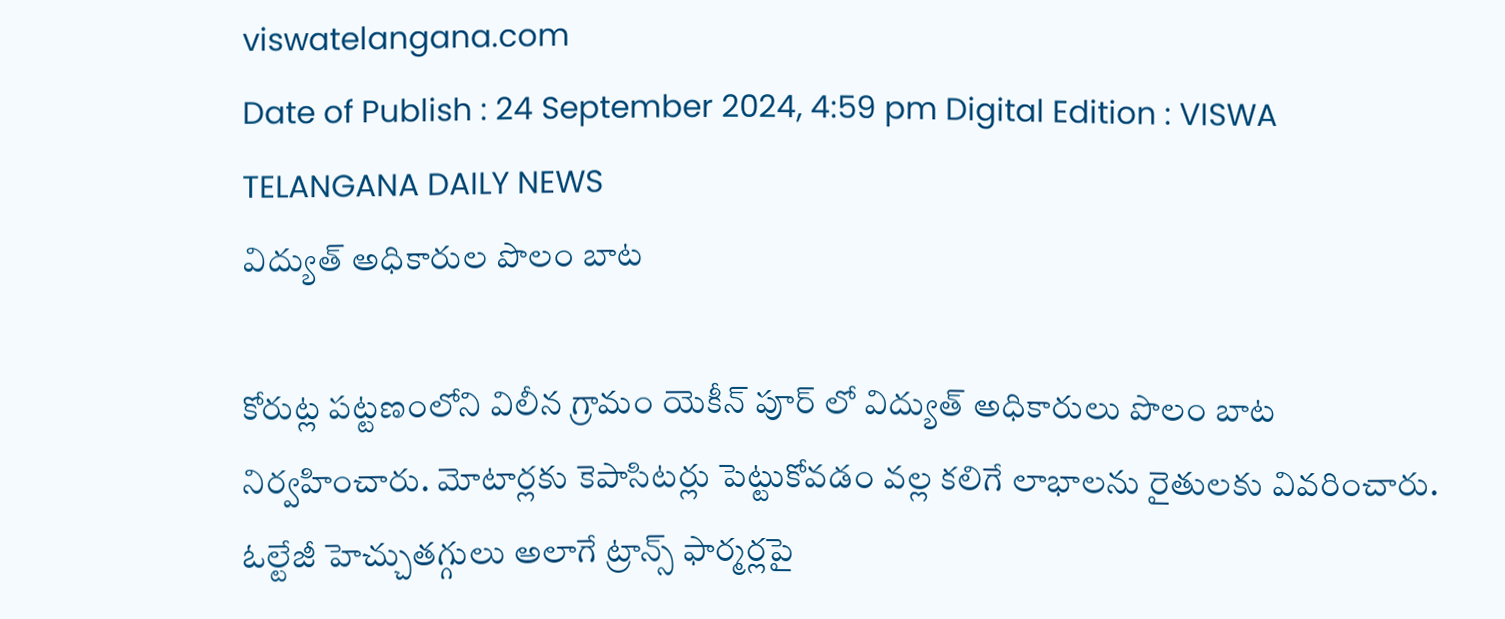viswatelangana.com
Date of Publish : 24 September 2024, 4:59 pm Digital Edition : VISWA TELANGANA DAILY NEWS
విద్యుత్ అధికారుల పొలం బాట

కోరుట్ల పట్టణంలోని విలీన గ్రామం యెకీన్ పూర్ లో విద్యుత్ అధికారులు పొలం బాట నిర్వహించారు. మోటార్లకు కెపాసిటర్లు పెట్టుకోవడం వల్ల కలిగే లాభాలను రైతులకు వివరించారు. ఓల్టేజీ హెచ్చుతగ్గులు అలాగే ట్రాన్స్ ఫార్మర్లపై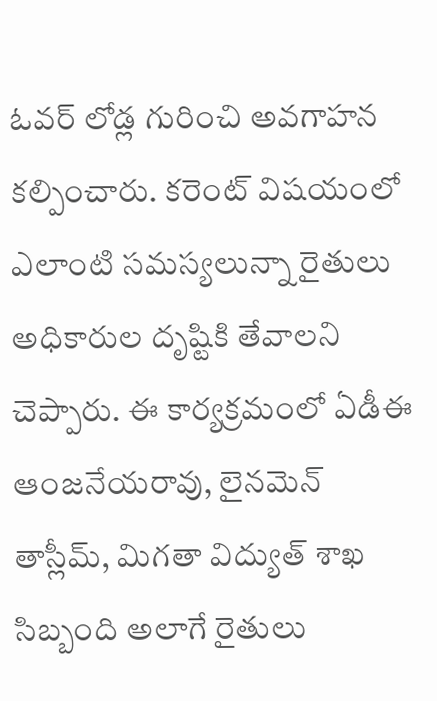ఓవర్ లోడ్ల గురించి అవగాహన కల్పించారు. కరెంట్ విషయంలో ఎలాంటి సమస్యలున్నా రైతులు అధికారుల దృష్టికి తేవాలని చెప్పారు. ఈ కార్యక్రమంలో ఏడీఈ ఆంజనేయరావు, లైనమెన్ తాస్లీమ్, మిగతా విద్యుత్ శాఖ సిబ్బంది అలాగే రైతులు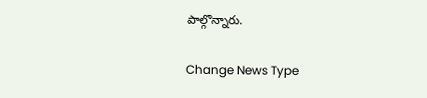పాల్గొన్నారు.

Change News Type